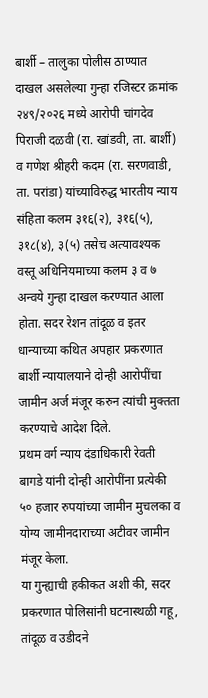बार्शी – तालुका पोलीस ठाण्यात दाखल असलेल्या गुन्हा रजिस्टर क्रमांक २४९/२०२६ मध्ये आरोपी चांगदेव पिराजी दळवी (रा. खांडवी, ता. बार्शी) व गणेश श्रीहरी कदम (रा. सरणवाडी, ता. परांडा) यांच्याविरुद्ध भारतीय न्याय संहिता कलम ३१६(२), ३१६(५), ३१८(४), ३(५) तसेच अत्यावश्यक वस्तू अधिनियमाच्या कलम ३ व ७ अन्वये गुन्हा दाखल करण्यात आला होता. सदर रेशन तांदूळ व इतर धान्याच्या कथित अपहार प्रकरणात बार्शी न्यायालयाने दोन्ही आरोपींचा जामीन अर्ज मंजूर करुन त्यांची मुक्तता करण्याचे आदेश दिले.
प्रथम वर्ग न्याय दंडाधिकारी रेवती बागडे यांनी दोन्ही आरोपींना प्रत्येकी ५० हजार रुपयांच्या जामीन मुचलका व योग्य जामीनदाराच्या अटीवर जामीन मंजूर केला.
या गुन्ह्याची हकीकत अशी की, सदर प्रकरणात पोलिसांनी घटनास्थळी गहू, तांदूळ व उडीदने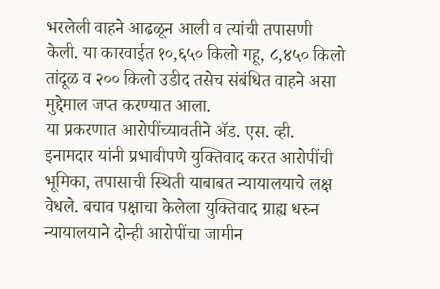भरलेली वाहने आढळून आली व त्यांची तपासणी केली. या कारवाईत १०,६५० किलो गहू, ८,४५० किलो तांदूळ व २०० किलो उडीद तसेच संबंधित वाहने असा मुद्देमाल जप्त करण्यात आला.
या प्रकरणात आरोपींच्यावतीने ॲड. एस. व्ही. इनामदार यांनी प्रभावीपणे युक्तिवाद करत आरोपींची भूमिका, तपासाची स्थिती याबाबत न्यायालयाचे लक्ष वेधले. बचाव पक्षाचा केलेला युक्तिवाद ग्राह्य धरुन न्यायालयाने दोन्ही आरोपींचा जामीन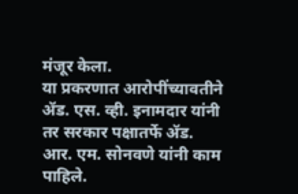मंजूर केला.
या प्रकरणात आरोपींच्यावतीने ॲड. एस. व्ही. इनामदार यांनी तर सरकार पक्षातर्फे ॲड. आर. एम. सोनवणे यांनी काम पाहिले.